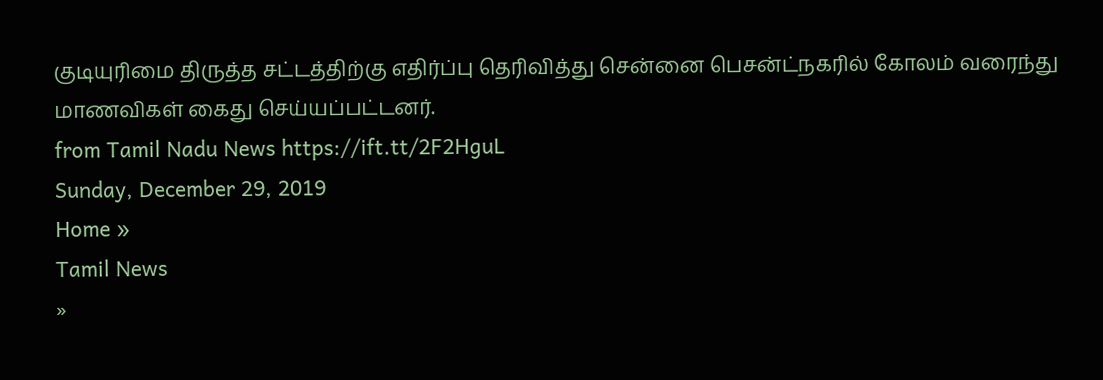குடியுரிமை திருத்த சட்டத்திற்கு எதிர்ப்பு தெரிவித்து சென்னை பெசன்ட்நகரில் கோலம் வரைந்து மாணவிகள் கைது செய்யப்பட்டனர்.
from Tamil Nadu News https://ift.tt/2F2HguL
Sunday, December 29, 2019
Home »
Tamil News
»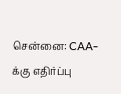சென்னை: CAA-க்கு எதிர்ப்பு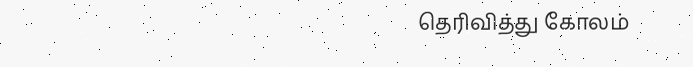தெரிவித்து கோலம்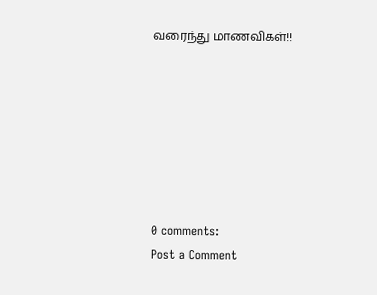வரைந்து மாணவிகள்!!







0 comments:
Post a Comment